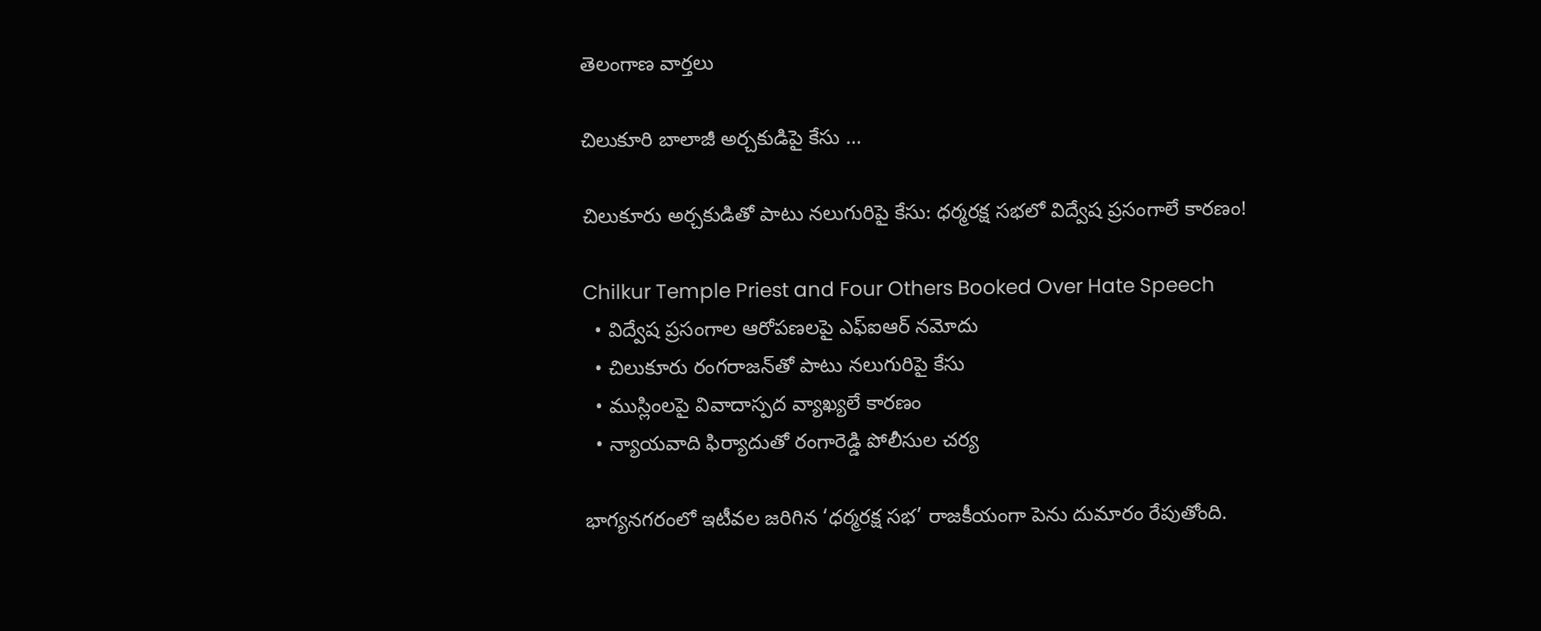తెలంగాణ వార్తలు

చిలుకూరి బాలాజీ అర్చకుడిపై కేసు …

చిలుకూరు అర్చకుడితో పాటు నలుగురిపై కేసు: ధర్మరక్ష సభలో విద్వేష ప్రసంగాలే కారణం!

Chilkur Temple Priest and Four Others Booked Over Hate Speech
  • విద్వేష ప్రసంగాల ఆరోపణలపై ఎఫ్ఐఆర్ నమోదు
  • చిలుకూరు రంగరాజన్‌తో పాటు నలుగురిపై కేసు
  • ముస్లింలపై వివాదాస్పద వ్యాఖ్యలే కారణం
  • న్యాయవాది ఫిర్యాదుతో రంగారెడ్డి పోలీసుల చర్య

భాగ్యనగరంలో ఇటీవల జరిగిన ‘ధర్మరక్ష సభ’ రాజకీయంగా పెను దుమారం రేపుతోంది.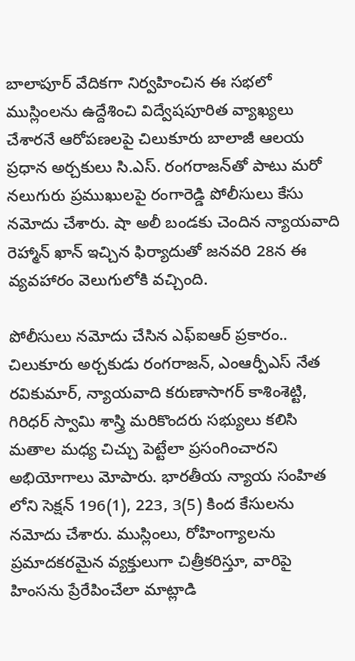బాలాపూర్ వేదికగా నిర్వహించిన ఈ సభలో ముస్లింలను ఉద్దేశించి విద్వేషపూరిత వ్యాఖ్యలు చేశారనే ఆరోపణలపై చిలుకూరు బాలాజీ ఆలయ ప్రధాన అర్చకులు సి.ఎస్. రంగరాజన్‌తో పాటు మరో నలుగురు ప్రముఖులపై రంగారెడ్డి పోలీసులు కేసు నమోదు చేశారు. షా అలీ బండకు చెందిన న్యాయవాది రెహ్మాన్ ఖాన్ ఇచ్చిన ఫిర్యాదుతో జనవరి 28న ఈ వ్యవహారం వెలుగులోకి వచ్చింది.

పోలీసులు నమోదు చేసిన ఎఫ్ఐఆర్ ప్రకారం.. చిలుకూరు అర్చకుడు రంగరాజన్, ఎంఆర్పీఎస్ నేత రవికుమార్, న్యాయవాది కరుణాసాగర్ కాశింశెట్టి, గిరిధర్ స్వామి శాస్త్రి మరికొందరు సభ్యులు కలిసి మతాల మధ్య చిచ్చు పెట్టేలా ప్రసంగించారని అభియోగాలు మోపారు. భారతీయ న్యాయ సంహిత లోని సెక్షన్ 196(1), 223, 3(5) కింద కేసులను నమోదు చేశారు. ముస్లింలు, రోహింగ్యాలను ప్రమాదకరమైన వ్యక్తులుగా చిత్రీకరిస్తూ, వారిపై హింసను ప్రేరేపించేలా మాట్లాడి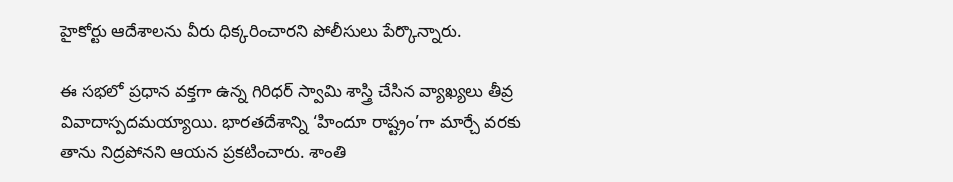హైకోర్టు ఆదేశాలను వీరు ధిక్కరించారని పోలీసులు పేర్కొన్నారు.

ఈ సభలో ప్రధాన వక్తగా ఉన్న గిరిధర్ స్వామి శాస్త్రి చేసిన వ్యాఖ్యలు తీవ్ర వివాదాస్పదమయ్యాయి. భారతదేశాన్ని ‘హిందూ రాష్ట్రం’గా మార్చే వరకు తాను నిద్రపోనని ఆయన ప్రకటించారు. శాంతి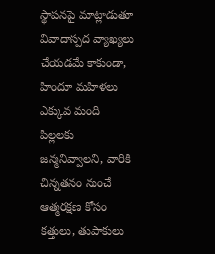స్థాపనపై మాట్లాడుతూ వివాదాస్పద వ్యాఖ్యలు చేయడమే కాకుండా, హిందూ మహిళలు ఎక్కువ మంది పిల్లలకు జన్మనివ్వాలని, వారికి చిన్నతనం నుంచే ఆత్మరక్షణ కోసం కత్తులు, తుపాకులు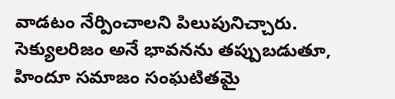వాడటం నేర్పించాలని పిలుపునిచ్చారు. సెక్యులరిజం అనే భావనను తప్పుబడుతూ, హిందూ సమాజం సంఘటితమై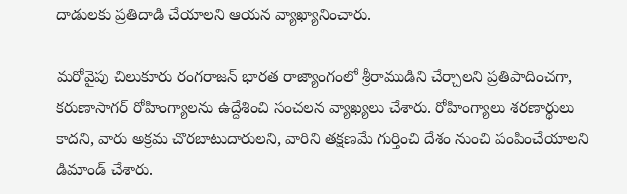దాడులకు ప్రతిదాడి చేయాలని ఆయన వ్యాఖ్యానించారు.

మరోవైపు చిలుకూరు రంగరాజన్ భారత రాజ్యాంగంలో శ్రీరాముడిని చేర్చాలని ప్రతిపాదించగా, కరుణాసాగర్ రోహింగ్యాలను ఉద్దేశించి సంచలన వ్యాఖ్యలు చేశారు. రోహింగ్యాలు శరణార్థులు కాదని, వారు అక్రమ చొరబాటుదారులని, వారిని తక్షణమే గుర్తించి దేశం నుంచి పంపించేయాలని డిమాండ్ చేశారు.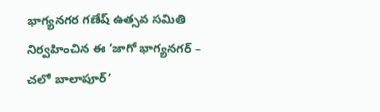భాగ్యనగర గణేష్ ఉత్సవ సమితి నిర్వహించిన ఈ ‘జాగో భాగ్యనగర్ – చలో బాలాపూర్’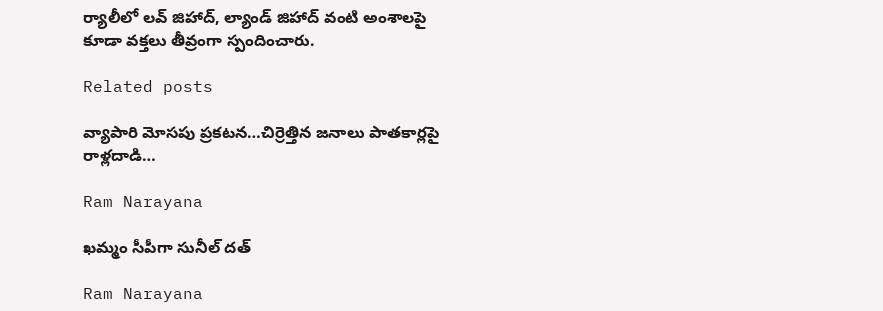ర్యాలీలో లవ్ జిహాద్, ల్యాండ్ జిహాద్ వంటి అంశాలపై కూడా వక్తలు తీవ్రంగా స్పందించారు.

Related posts

వ్యాపారి మోసపు ప్రకటన…చిర్రెత్తిన జనాలు పాతకార్లపై రాళ్లదాడి…

Ram Narayana

ఖమ్మం సీపీగా సునీల్ దత్

Ram Narayana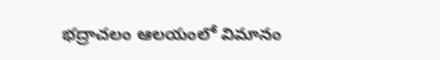భద్రాచలం ఆలయంలో విమానం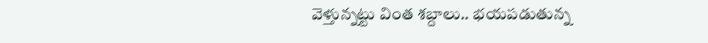వెళ్తున్నట్టు వింత శబ్దాలు.. భయపడుతున్న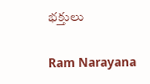భక్తులు

Ram Narayana